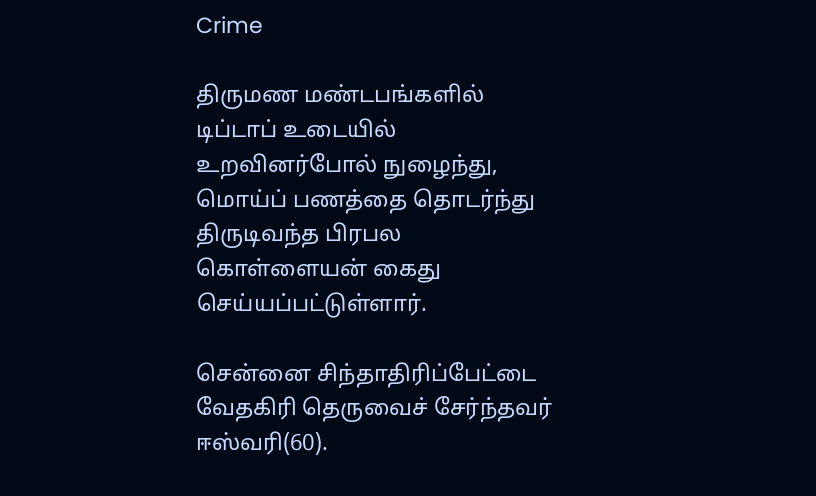Crime

திருமண மண்டபங்களில் டிப்டாப் உடையில் உறவினர்போல் நுழைந்து, மொய்ப் பணத்தை தொடர்ந்து திருடிவந்த பிரபல கொள்ளையன் கைது செய்யப்பட்டுள்ளார்.

சென்னை சிந்தாதிரிப்பேட்டை வேதகிரி தெருவைச் சேர்ந்தவர் ஈஸ்வரி(60).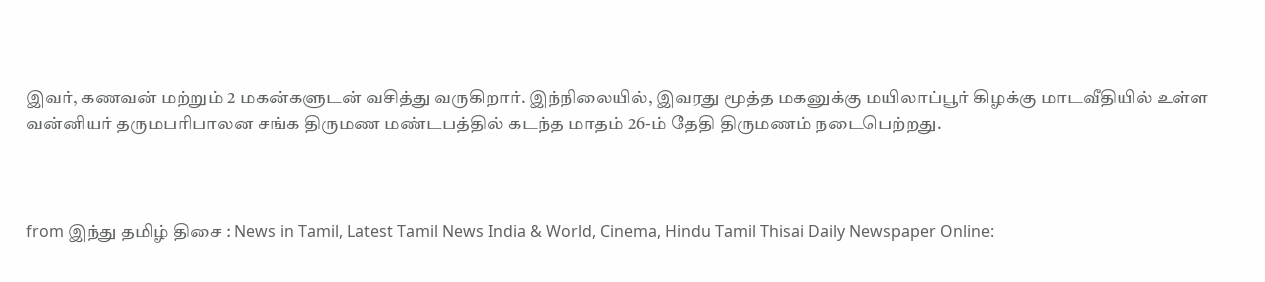இவர், கணவன் மற்றும் 2 மகன்களுடன் வசித்து வருகிறார். இந்நிலையில், இவரது மூத்த மகனுக்கு மயிலாப்பூர் கிழக்கு மாடவீதியில் உள்ள வன்னியர் தருமபரிபாலன சங்க திருமண மண்டபத்தில் கடந்த மாதம் 26-ம் தேதி திருமணம் நடைபெற்றது.



from இந்து தமிழ் திசை : News in Tamil, Latest Tamil News India & World, Cinema, Hindu Tamil Thisai Daily Newspaper Online: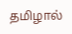தமிழால்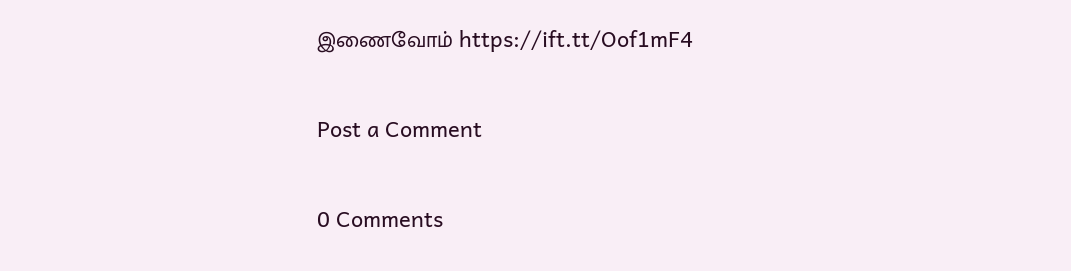இணைவோம் https://ift.tt/Oof1mF4

Post a Comment

0 Comments